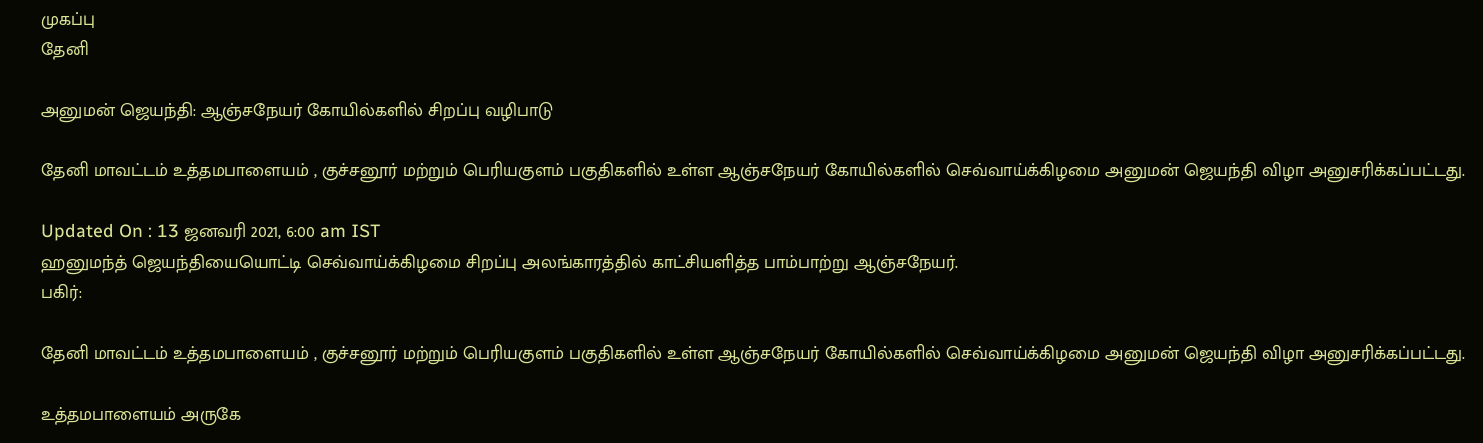முகப்பு
தேனி

அனுமன் ஜெயந்தி: ஆஞ்சநேயர் கோயில்களில் சிறப்பு வழிபாடு

தேனி மாவட்டம் உத்தமபாளையம் , குச்சனூர் மற்றும் பெரியகுளம் பகுதிகளில் உள்ள ஆஞ்சநேயர் கோயில்களில் செவ்வாய்க்கிழமை அனுமன் ஜெயந்தி விழா அனுசரிக்கப்பட்டது.

Updated On : 13 ஜனவரி 2021, 6:00 am IST
ஹனுமந்த் ஜெயந்தியையொட்டி செவ்வாய்க்கிழமை சிறப்பு அலங்காரத்தில் காட்சியளித்த பாம்பாற்று ஆஞ்சநேயர்.
பகிர்:

தேனி மாவட்டம் உத்தமபாளையம் , குச்சனூர் மற்றும் பெரியகுளம் பகுதிகளில் உள்ள ஆஞ்சநேயர் கோயில்களில் செவ்வாய்க்கிழமை அனுமன் ஜெயந்தி விழா அனுசரிக்கப்பட்டது.

உத்தமபாளையம் அருகே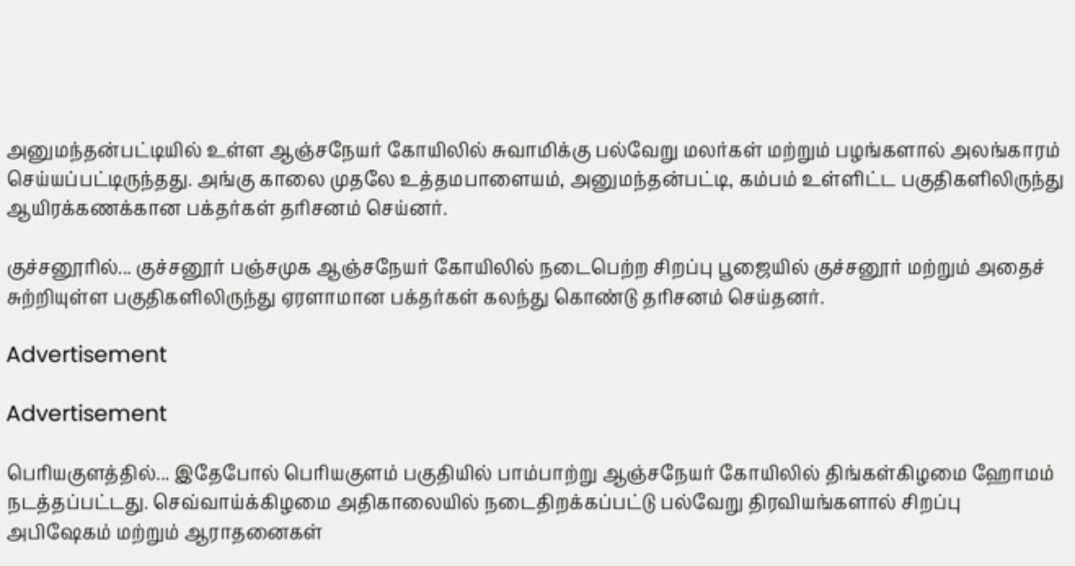அனுமந்தன்பட்டியில் உள்ள ஆஞ்சநேயர் கோயிலில் சுவாமிக்கு பல்வேறு மலர்கள் மற்றும் பழங்களால் அலங்காரம் செய்யப்பட்டிருந்தது. அங்கு காலை முதலே உத்தமபாளையம், அனுமந்தன்பட்டி, கம்பம் உள்ளிட்ட பகுதிகளிலிருந்து ஆயிரக்கணக்கான பக்தர்கள் தரிசனம் செய்னர்.

குச்சனூரில்... குச்சனூர் பஞ்சமுக ஆஞ்சநேயர் கோயிலில் நடைபெற்ற சிறப்பு பூஜையில் குச்சனூர் மற்றும் அதைச் சுற்றியுள்ள பகுதிகளிலிருந்து ஏரளாமான பக்தர்கள் கலந்து கொண்டு தரிசனம் செய்தனர்.

Advertisement

Advertisement

பெரியகுளத்தில்... இதேபோல் பெரியகுளம் பகுதியில் பாம்பாற்று ஆஞ்சநேயர் கோயிலில் திங்கள்கிழமை ஹோமம் நடத்தப்பட்டது. செவ்வாய்க்கிழமை அதிகாலையில் நடைதிறக்கப்பட்டு பல்வேறு திரவியங்களால் சிறப்பு அபிஷேகம் மற்றும் ஆராதனைகள்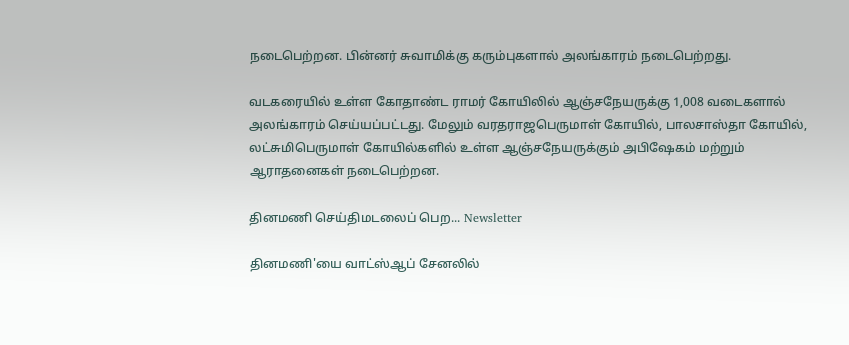நடைபெற்றன. பின்னர் சுவாமிக்கு கரும்புகளால் அலங்காரம் நடைபெற்றது.

வடகரையில் உள்ள கோதாண்ட ராமர் கோயிலில் ஆஞ்சநேயருக்கு 1,008 வடைகளால் அலங்காரம் செய்யப்பட்டது. மேலும் வரதராஜபெருமாள் கோயில், பாலசாஸ்தா கோயில், லட்சுமிபெருமாள் கோயில்களில் உள்ள ஆஞ்சநேயருக்கும் அபிஷேகம் மற்றும் ஆராதனைகள் நடைபெற்றன.

தினமணி செய்திமடலைப் பெற... Newsletter

தினமணி'யை வாட்ஸ்ஆப் சேனலில்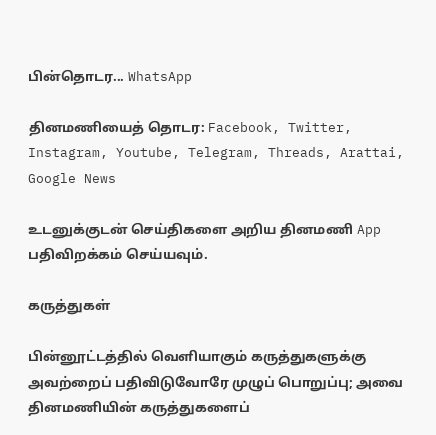பின்தொடர... WhatsApp

தினமணியைத் தொடர: Facebook, Twitter, Instagram, Youtube, Telegram, Threads, Arattai, Google News

உடனுக்குடன் செய்திகளை அறிய தினமணி App பதிவிறக்கம் செய்யவும்.

கருத்துகள்

பின்னூட்டத்தில் வெளியாகும் கருத்துகளுக்கு அவற்றைப் பதிவிடுவோரே முழுப் பொறுப்பு; அவை தினமணியின் கருத்துகளைப்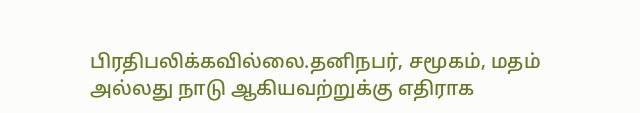பிரதிபலிக்கவில்லை.தனிநபர், சமூகம், மதம் அல்லது நாடு ஆகியவற்றுக்கு எதிராக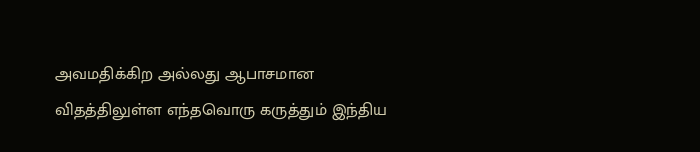அவமதிக்கிற அல்லது ஆபாசமான விதத்திலுள்ள எந்தவொரு கருத்தும் இந்திய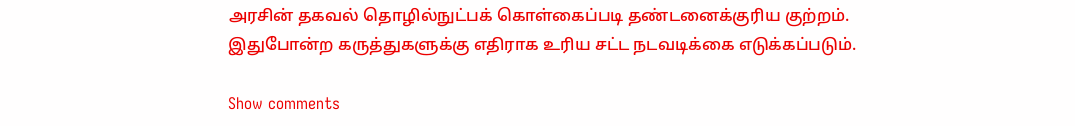அரசின் தகவல் தொழில்நுட்பக் கொள்கைப்படி தண்டனைக்குரிய குற்றம். இதுபோன்ற கருத்துகளுக்கு எதிராக உரிய சட்ட நடவடிக்கை எடுக்கப்படும்.

Show comments